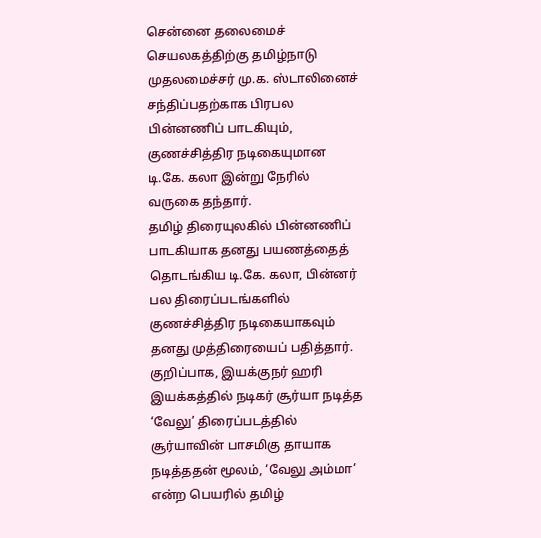சென்னை தலைமைச் செயலகத்திற்கு தமிழ்நாடு முதலமைச்சர் மு.க. ஸ்டாலினைச் சந்திப்பதற்காக பிரபல பின்னணிப் பாடகியும், குணச்சித்திர நடிகையுமான டி.கே. கலா இன்று நேரில் வருகை தந்தார்.
தமிழ் திரையுலகில் பின்னணிப் பாடகியாக தனது பயணத்தைத் தொடங்கிய டி.கே. கலா, பின்னர் பல திரைப்படங்களில் குணச்சித்திர நடிகையாகவும் தனது முத்திரையைப் பதித்தார். குறிப்பாக, இயக்குநர் ஹரி இயக்கத்தில் நடிகர் சூர்யா நடித்த ‘வேலு’ திரைப்படத்தில் சூர்யாவின் பாசமிகு தாயாக நடித்ததன் மூலம், ‘வேலு அம்மா’ என்ற பெயரில் தமிழ்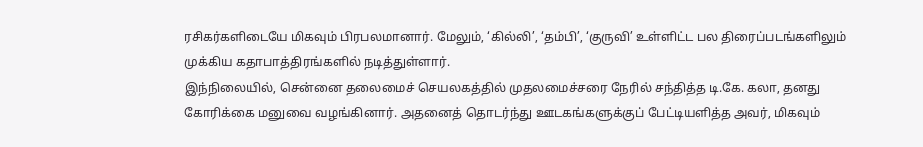ரசிகர்களிடையே மிகவும் பிரபலமானார். மேலும், ‘கில்லி’, ‘தம்பி’, ‘குருவி’ உள்ளிட்ட பல திரைப்படங்களிலும் முக்கிய கதாபாத்திரங்களில் நடித்துள்ளார்.
இந்நிலையில், சென்னை தலைமைச் செயலகத்தில் முதலமைச்சரை நேரில் சந்தித்த டி.கே. கலா, தனது கோரிக்கை மனுவை வழங்கினார். அதனைத் தொடர்ந்து ஊடகங்களுக்குப் பேட்டியளித்த அவர், மிகவும்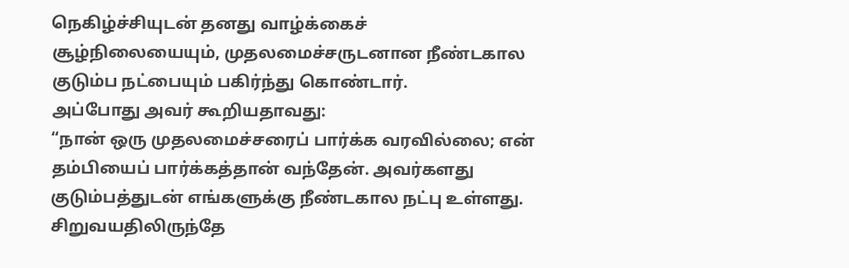நெகிழ்ச்சியுடன் தனது வாழ்க்கைச் சூழ்நிலையையும், முதலமைச்சருடனான நீண்டகால குடும்ப நட்பையும் பகிர்ந்து கொண்டார்.
அப்போது அவர் கூறியதாவது:
“நான் ஒரு முதலமைச்சரைப் பார்க்க வரவில்லை; என் தம்பியைப் பார்க்கத்தான் வந்தேன். அவர்களது குடும்பத்துடன் எங்களுக்கு நீண்டகால நட்பு உள்ளது. சிறுவயதிலிருந்தே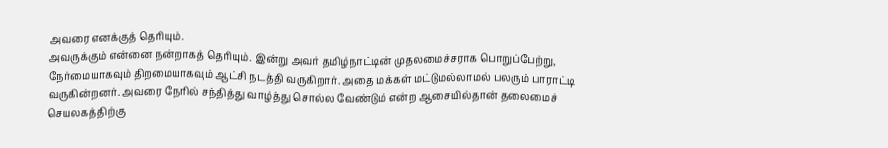அவரை எனக்குத் தெரியும்.
அவருக்கும் என்னை நன்றாகத் தெரியும். இன்று அவர் தமிழ்நாட்டின் முதலமைச்சராக பொறுப்பேற்று, நேர்மையாகவும் திறமையாகவும் ஆட்சி நடத்தி வருகிறார். அதை மக்கள் மட்டுமல்லாமல் பலரும் பாராட்டி வருகின்றனர். அவரை நேரில் சந்தித்து வாழ்த்து சொல்ல வேண்டும் என்ற ஆசையில்தான் தலைமைச் செயலகத்திற்கு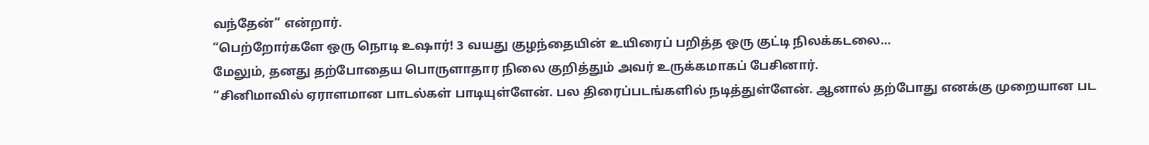வந்தேன்” என்றார்.
“பெற்றோர்களே ஒரு நொடி உஷார்! 3 வயது குழந்தையின் உயிரைப் பறித்த ஒரு குட்டி நிலக்கடலை…
மேலும், தனது தற்போதைய பொருளாதார நிலை குறித்தும் அவர் உருக்கமாகப் பேசினார்.
“சினிமாவில் ஏராளமான பாடல்கள் பாடியுள்ளேன். பல திரைப்படங்களில் நடித்துள்ளேன். ஆனால் தற்போது எனக்கு முறையான பட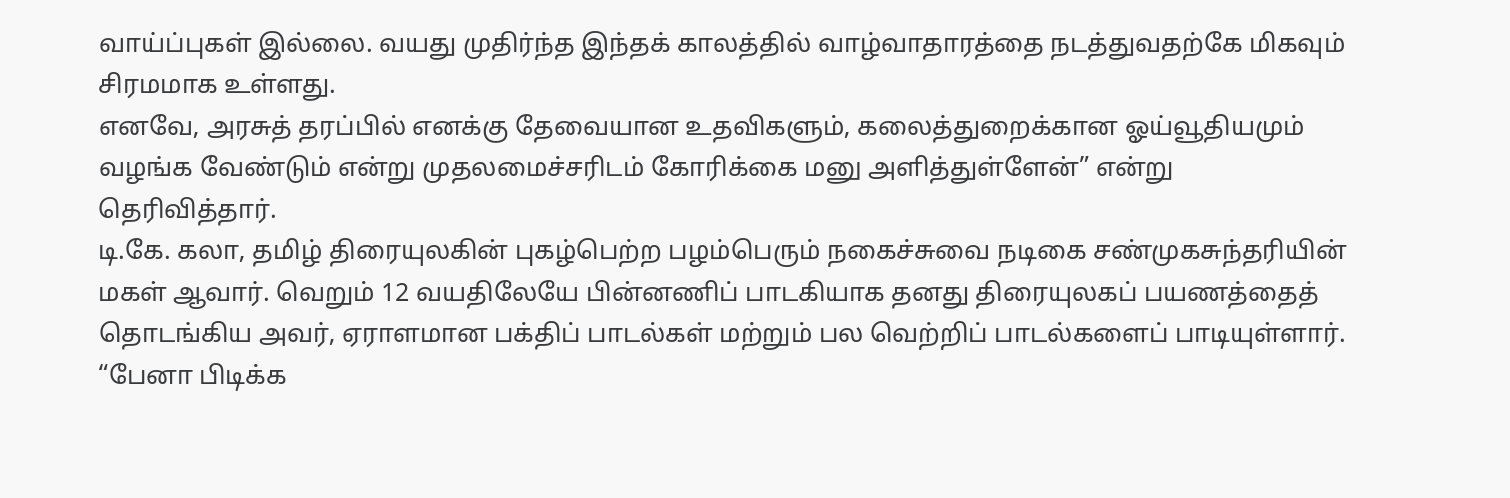வாய்ப்புகள் இல்லை. வயது முதிர்ந்த இந்தக் காலத்தில் வாழ்வாதாரத்தை நடத்துவதற்கே மிகவும் சிரமமாக உள்ளது.
எனவே, அரசுத் தரப்பில் எனக்கு தேவையான உதவிகளும், கலைத்துறைக்கான ஓய்வூதியமும் வழங்க வேண்டும் என்று முதலமைச்சரிடம் கோரிக்கை மனு அளித்துள்ளேன்” என்று தெரிவித்தார்.
டி.கே. கலா, தமிழ் திரையுலகின் புகழ்பெற்ற பழம்பெரும் நகைச்சுவை நடிகை சண்முகசுந்தரியின் மகள் ஆவார். வெறும் 12 வயதிலேயே பின்னணிப் பாடகியாக தனது திரையுலகப் பயணத்தைத் தொடங்கிய அவர், ஏராளமான பக்திப் பாடல்கள் மற்றும் பல வெற்றிப் பாடல்களைப் பாடியுள்ளார்.
“பேனா பிடிக்க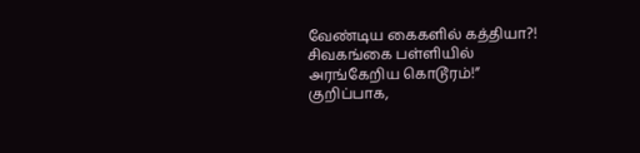வேண்டிய கைகளில் கத்தியா?! சிவகங்கை பள்ளியில் அரங்கேறிய கொடூரம்!”
குறிப்பாக,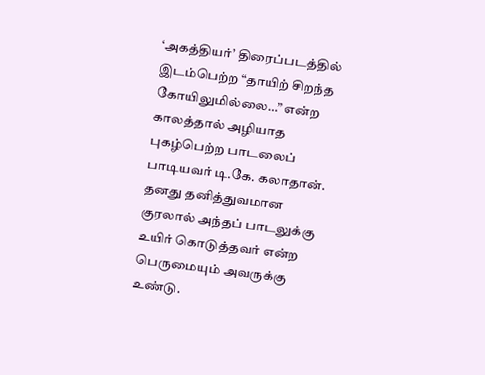‘அகத்தியர்’ திரைப்படத்தில் இடம்பெற்ற “தாயிற் சிறந்த கோயிலுமில்லை…” என்ற காலத்தால் அழியாத புகழ்பெற்ற பாடலைப் பாடியவர் டி.கே. கலாதான். தனது தனித்துவமான குரலால் அந்தப் பாடலுக்கு உயிர் கொடுத்தவர் என்ற பெருமையும் அவருக்கு உண்டு.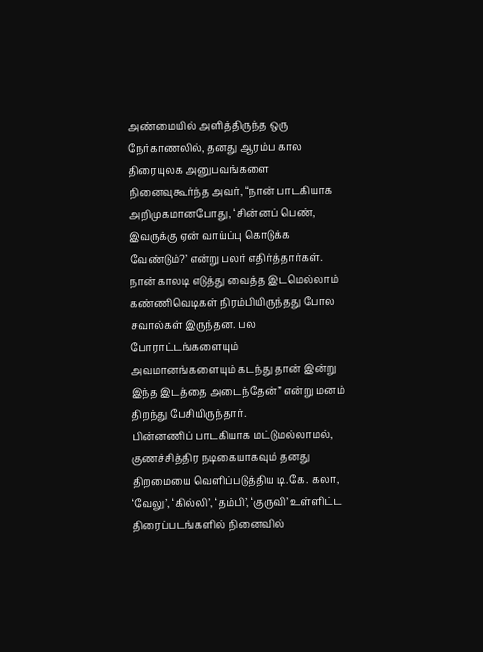அண்மையில் அளித்திருந்த ஒரு நேர்காணலில், தனது ஆரம்ப கால திரையுலக அனுபவங்களை நினைவுகூர்ந்த அவர், “நான் பாடகியாக அறிமுகமானபோது, ‘சின்னப் பெண், இவருக்கு ஏன் வாய்ப்பு கொடுக்க வேண்டும்?’ என்று பலர் எதிர்த்தார்கள்.
நான் காலடி எடுத்து வைத்த இடமெல்லாம் கண்ணிவெடிகள் நிரம்பியிருந்தது போல சவால்கள் இருந்தன. பல போராட்டங்களையும் அவமானங்களையும் கடந்து தான் இன்று இந்த இடத்தை அடைந்தேன்” என்று மனம் திறந்து பேசியிருந்தார்.
பின்னணிப் பாடகியாக மட்டுமல்லாமல், குணச்சித்திர நடிகையாகவும் தனது திறமையை வெளிப்படுத்திய டி.கே. கலா, ‘வேலு’, ‘கில்லி’, ‘தம்பி’, ‘குருவி’ உள்ளிட்ட திரைப்படங்களில் நினைவில்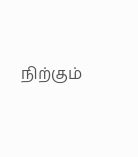நிற்கும்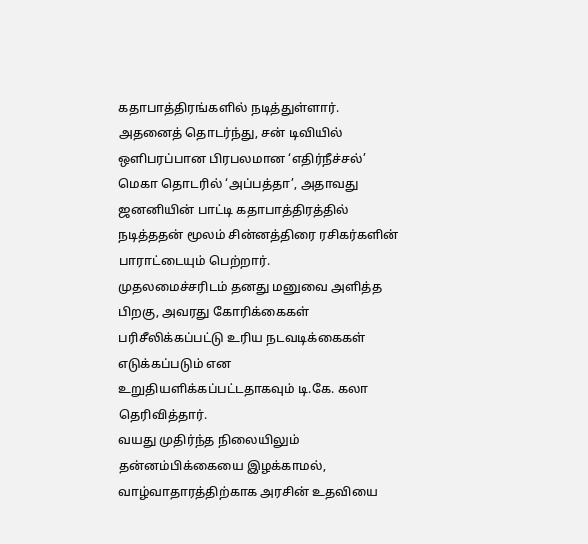கதாபாத்திரங்களில் நடித்துள்ளார். அதனைத் தொடர்ந்து, சன் டிவியில் ஒளிபரப்பான பிரபலமான ‘எதிர்நீச்சல்’ மெகா தொடரில் ‘அப்பத்தா’, அதாவது ஜனனியின் பாட்டி கதாபாத்திரத்தில் நடித்ததன் மூலம் சின்னத்திரை ரசிகர்களின் பாராட்டையும் பெற்றார்.
முதலமைச்சரிடம் தனது மனுவை அளித்த பிறகு, அவரது கோரிக்கைகள் பரிசீலிக்கப்பட்டு உரிய நடவடிக்கைகள் எடுக்கப்படும் என உறுதியளிக்கப்பட்டதாகவும் டி.கே. கலா தெரிவித்தார்.
வயது முதிர்ந்த நிலையிலும் தன்னம்பிக்கையை இழக்காமல், வாழ்வாதாரத்திற்காக அரசின் உதவியை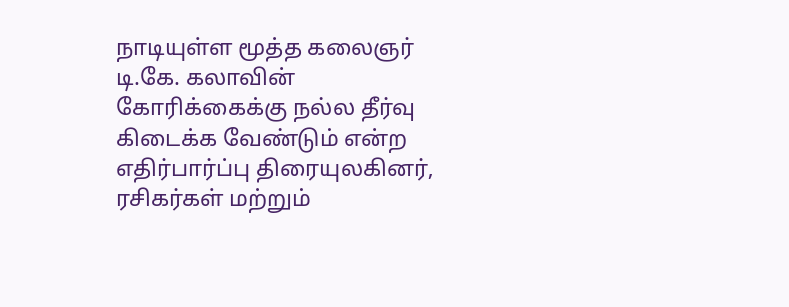நாடியுள்ள மூத்த கலைஞர் டி.கே. கலாவின் கோரிக்கைக்கு நல்ல தீர்வு கிடைக்க வேண்டும் என்ற எதிர்பார்ப்பு திரையுலகினர், ரசிகர்கள் மற்றும்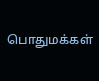பொதுமக்கள்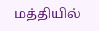மத்தியில்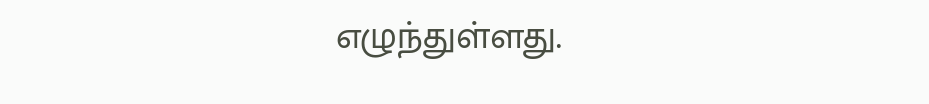எழுந்துள்ளது.